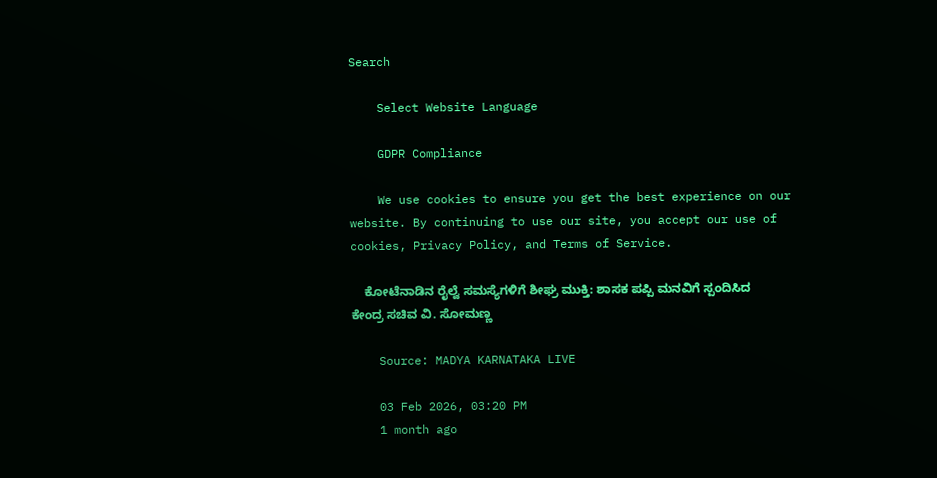Search

    Select Website Language

    GDPR Compliance

    We use cookies to ensure you get the best experience on our website. By continuing to use our site, you accept our use of cookies, Privacy Policy, and Terms of Service.

    ಕೋಟೆನಾಡಿನ ರೈಲ್ವೆ ಸಮಸ್ಯೆಗಳಿಗೆ ಶೀಘ್ರ ಮುಕ್ತಿ: ಶಾಸಕ ಪಪ್ಪಿ ಮನವಿಗೆ ಸ್ಪಂದಿಸಿದ ಕೇಂದ್ರ ಸಚಿವ ವಿ. ಸೋಮಣ್ಣ

    Source: MADYA KARNATAKA LIVE

    03 Feb 2026, 03:20 PM
    1 month ago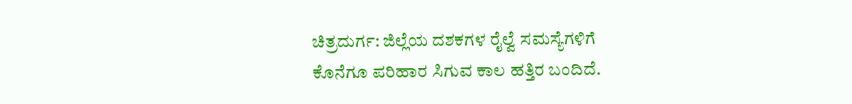ಚಿತ್ರದುರ್ಗ: ಜಿಲ್ಲೆಯ ದಶಕಗಳ ರೈಲ್ವೆ ಸಮಸ್ಯೆಗಳಿಗೆ ಕೊನೆಗೂ ಪರಿಹಾರ ಸಿಗುವ ಕಾಲ ಹತ್ತಿರ ಬಂದಿದೆ.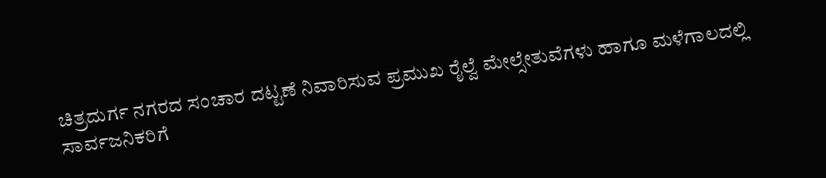ಚಿತ್ರದುರ್ಗ ನಗರದ ಸಂಚಾರ ದಟ್ಟಣೆ ನಿವಾರಿಸುವ ಪ್ರಮುಖ ರೈಲ್ವೆ ಮೇಲ್ಸೇತುವೆಗಳು ಹಾಗೂ ಮಳೆಗಾಲದಲ್ಲಿ ಸಾರ್ವಜನಿಕರಿಗೆ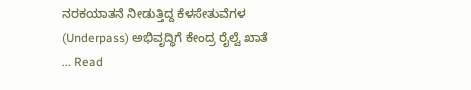ನರಕಯಾತನೆ ನೀಡುತ್ತಿದ್ದ ಕೆಳಸೇತುವೆಗಳ (Underpass) ಅಭಿವೃದ್ಧಿಗೆ ಕೇಂದ್ರ ರೈಲ್ವೆ ಖಾತೆ ... Read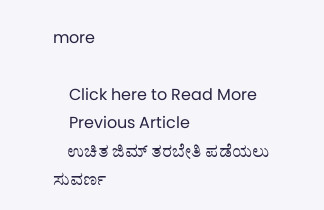more

    Click here to Read More
    Previous Article
    ಉಚಿತ ಜಿಮ್ ತರಬೇತಿ ಪಡೆಯಲು ಸುವರ್ಣ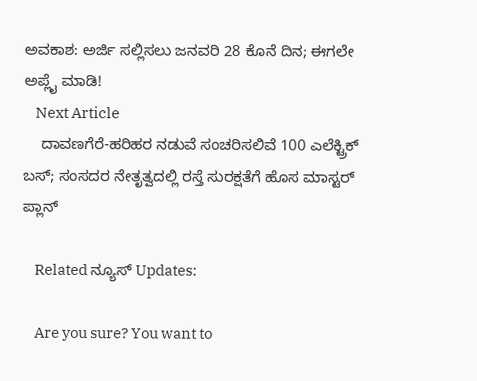ಅವಕಾಶ: ಅರ್ಜಿ ಸಲ್ಲಿಸಲು ಜನವರಿ 28 ಕೊನೆ ದಿನ; ಈಗಲೇ ಅಪ್ಲೈ ಮಾಡಿ!
    Next Article
    ದಾವಣಗೆರೆ-ಹರಿಹರ ನಡುವೆ ಸಂಚರಿಸಲಿವೆ 100 ಎಲೆಕ್ಟ್ರಿಕ್ ಬಸ್; ಸಂಸದರ ನೇತೃತ್ವದಲ್ಲಿ ರಸ್ತೆ ಸುರಕ್ಷತೆಗೆ ಹೊಸ ಮಾಸ್ಟರ್ ಪ್ಲಾನ್

    Related ನ್ಯೂಸ್ Updates:

    Are you sure? You want to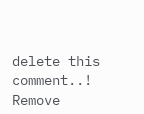delete this comment..! Remove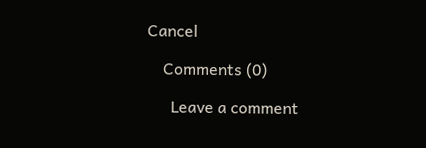Cancel

    Comments (0)

      Leave a comment